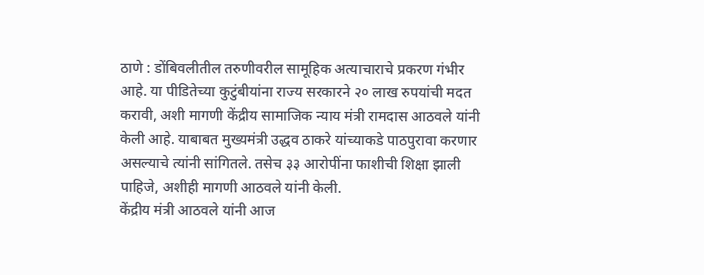ठाणे : डोंबिवलीतील तरुणीवरील सामूहिक अत्याचाराचे प्रकरण गंभीर आहे. या पीडितेच्या कुटुंबीयांना राज्य सरकारने २० लाख रुपयांची मदत करावी, अशी मागणी केंद्रीय सामाजिक न्याय मंत्री रामदास आठवले यांनी केली आहे. याबाबत मुख्यमंत्री उद्धव ठाकरे यांच्याकडे पाठपुरावा करणार असल्याचे त्यांनी सांगितले. तसेच ३३ आरोपींना फाशीची शिक्षा झाली पाहिजे, अशीही मागणी आठवले यांनी केली.
केंद्रीय मंत्री आठवले यांनी आज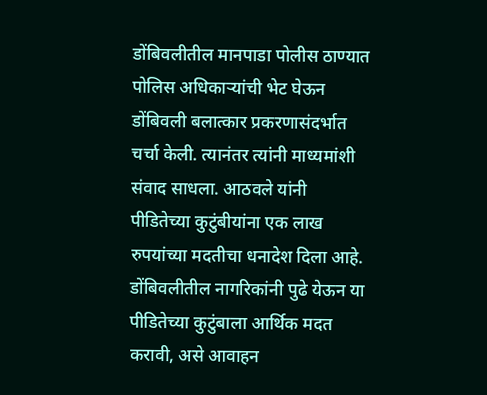डोंबिवलीतील मानपाडा पोलीस ठाण्यात पोलिस अधिकाऱ्यांची भेट घेऊन डोंबिवली बलात्कार प्रकरणासंदर्भात चर्चा केली. त्यानंतर त्यांनी माध्यमांशी संवाद साधला. आठवले यांनी पीडितेच्या कुटुंबीयांना एक लाख रुपयांच्या मदतीचा धनादेश दिला आहे. डोंबिवलीतील नागरिकांनी पुढे येऊन या पीडितेच्या कुटुंबाला आर्थिक मदत करावी, असे आवाहन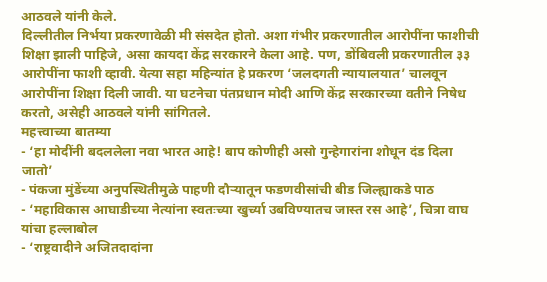आठवले यांनी केले.
दिल्लीतील निर्भया प्रकरणावेळी मी संसदेत होतो. अशा गंभीर प्रकरणातील आरोपींना फाशीची शिक्षा झाली पाहिजे, असा कायदा केंद्र सरकारने केला आहे. पण, डोंबिवली प्रकरणातील ३३ आरोपींना फाशी व्हावी. येत्या सहा महिन्यांत हे प्रकरण ‘जलदगती न्यायालयात’ चालवून आरोपींना शिक्षा दिली जावी. या घटनेचा पंतप्रधान मोदी आणि केंद्र सरकारच्या वतीने निषेध करतो, असेही आठवले यांनी सांगितले.
महत्त्वाच्या बातम्या
- ‘हा मोदींनी बदललेला नवा भारत आहे! बाप कोणीही असो गुन्हेगारांना शोधून दंड दिला जातो’
- पंकजा मुंडेंच्या अनुपस्थितीमुळे पाहणी दौऱ्यातून फडणवीसांची बीड जिल्ह्याकडे पाठ
- ‘महाविकास आघाडीच्या नेत्यांना स्वतःच्या खुर्च्या उबविण्यातच जास्त रस आहे’, चित्रा वाघ यांचा हल्लाबोल
- ‘राष्ट्रवादीने अजितदादांना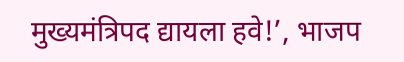मुख्यमंत्रिपद द्यायला हवे!’, भाजप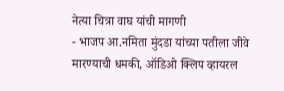नेत्या चित्रा वाघ यांची मागणी
- भाजप आ.नमिता मुंदडा यांच्या पतीला जीवे मारण्याची धमकी, ऑडिओ क्लिप व्हायरल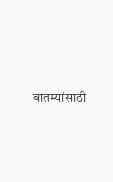बातम्यांसाठी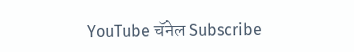YouTube चॅनेल Subscribe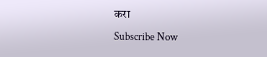करा
Subscribe Now